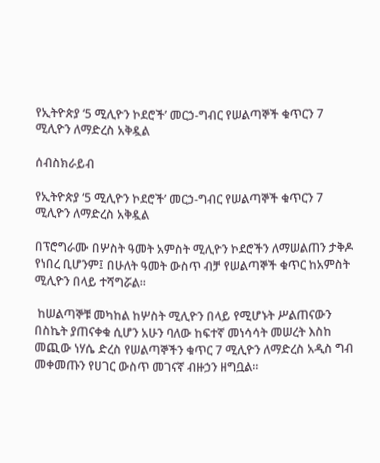የኢትዮጵያ ‘5 ሚሊዮን ኮደሮች’ መርኃ-ግብር የሠልጣኞች ቁጥርን 7 ሚሊዮን ለማድረስ አቅዷል

ሰብስክራይብ

የኢትዮጵያ ‘5 ሚሊዮን ኮደሮች’ መርኃ-ግብር የሠልጣኞች ቁጥርን 7 ሚሊዮን ለማድረስ አቅዷል

በፕሮግራሙ በሦስት ዓመት አምስት ሚሊዮን ኮደሮችን ለማሠልጠን ታቅዶ የነበረ ቢሆንም፤ በሁለት ዓመት ውስጥ ብቻ የሠልጣኞች ቁጥር ከአምስት ሚሊዮን በላይ ተሻግሯል።

 ከሠልጣኞቹ መካከል ከሦስት ሚሊዮን በላይ የሚሆኑት ሥልጠናውን በስኬት ያጠናቀቁ ሲሆን አሁን ባለው ከፍተኛ መነሳሳት መሠረት እስከ መጪው ነሃሴ ድረስ የሠልጣኞችን ቁጥር 7 ሚሊዮን ለማድረስ አዲስ ግብ መቀመጡን የሀገር ውስጥ መገናኛ ብዙኃን ዘግቧል።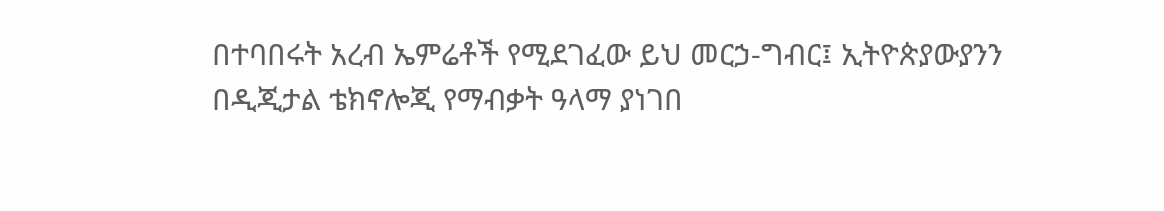በተባበሩት አረብ ኤምሬቶች የሚደገፈው ይህ መርኃ-ግብር፤ ኢትዮጵያውያንን በዲጂታል ቴክኖሎጂ የማብቃት ዓላማ ያነገበ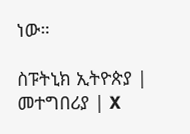ነው።

ስፑትኒክ ኢትዮጵያ | መተግበሪያ | X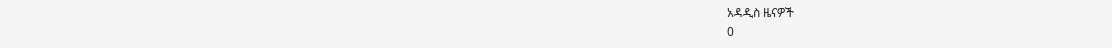አዳዲስ ዜናዎች
0